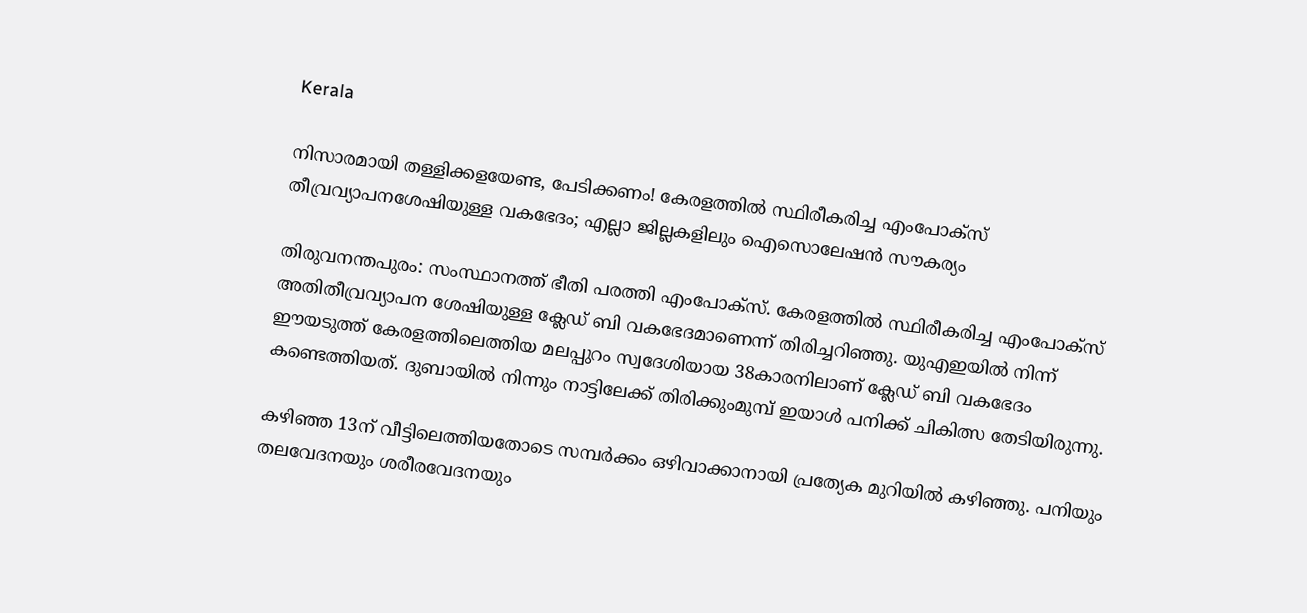Kerala

നിസാരമായി തള്ളിക്കളയേണ്ട, പേടിക്കണം! കേരളത്തിൽ സ്ഥിരീകരിച്ച എംപോക്‌സ് തീവ്രവ്യാപനശേഷിയുള്ള വകഭേദം; എല്ലാ ജില്ലകളിലും ഐസൊലേഷൻ സൗകര്യം

തിരുവനന്തപുരം: സംസ്ഥാനത്ത് ഭീതി പരത്തി എംപോക്‌സ്. കേരളത്തിൽ സ്ഥിരീകരിച്ച എംപോക്‌സ് അതിതീവ്രവ്യാപന ശേഷിയുള്ള ക്ലേഡ് ബി വകഭേദമാണെന്ന് തിരിച്ചറിഞ്ഞു. യുഎഇയിൽ നിന്ന് ഈയടുത്ത് കേരളത്തിലെത്തിയ മലപ്പുറം സ്വദേശിയായ 38കാരനിലാണ് ക്ലേഡ് ബി വകഭേദം കണ്ടെത്തിയത്. ദുബായിൽ നിന്നും നാട്ടിലേക്ക് തിരിക്കുംമുമ്പ് ഇയാൾ പനിക്ക് ചികിത്സ തേടിയിരുന്നു.

കഴിഞ്ഞ 13ന് വീട്ടിലെത്തിയതോടെ സമ്പർക്കം ഒഴിവാക്കാനായി പ്രത്യേക മുറിയിൽ കഴിഞ്ഞു. പനിയും തലവേദനയും ശരീരവേദനയും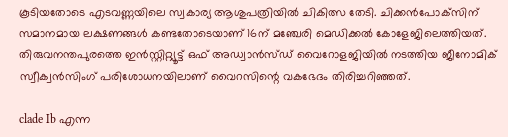കൂടിയതോടെ എടവണ്ണയിലെ സ്വകാര്യ ആശുപത്രിയിൽ ചികിത്സ തേടി. ചിക്കൻപോക്‌സിന് സമാനമായ ലക്ഷണങ്ങൾ കണ്ടതോടെയാണ് 16ന് മഞ്ചേരി മെഡിക്കൽ കോളേജിലെത്തിയത്. തിരുവനന്തപുരത്തെ ഇൻസ്റ്റിറ്റ്യൂട്ട് ഒഫ് അഡ്വാൻസ്ഡ് വൈറോളജിയിൽ നടത്തിയ ജീനോമിക് സ്വീക്വൻസിംഗ് പരിശോധനയിലാണ് വൈറസിന്റെ വകഭേദം തിരിച്ചറിഞ്ഞത്.

clade Ib എന്ന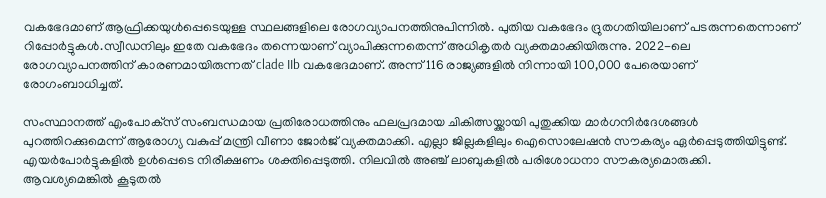വകഭേദമാണ് ആഫ്രിക്കയുൾപ്പെടെയുള്ള സ്ഥലങ്ങളിലെ രോഗവ്യാപനത്തിനുപിന്നിൽ. പുതിയ വകഭേദം ദ്രുതഗതിയിലാണ് പടരുന്നതെന്നാണ് റിപ്പോർട്ടുകൾ.സ്വീഡനിലും ഇതേ വകഭേദം തന്നെയാണ് വ്യാപിക്കുന്നതെന്ന് അധികൃതർ വ്യക്തമാക്കിയിരുന്നു. 2022-ലെ രോഗവ്യാപനത്തിന് കാരണമായിരുന്നത് clade IIb വകഭേദമാണ്. അന്ന് 116 രാജ്യങ്ങളിൽ നിന്നായി 100,000 പേരെയാണ് രോഗംബാധിച്ചത്.

സംസ്ഥാനത്ത് എംപോക്‌സ് സംബന്ധമായ പ്രതിരോധത്തിനും ഫലപ്രദമായ ചികിത്സയ്ക്കായി പുതുക്കിയ മാർഗനിർദേശങ്ങൾ പുറത്തിറക്കുമെന്ന് ആരോഗ്യ വകുപ്പ് മന്ത്രി വീണാ ജോർജ് വ്യക്തമാക്കി. എല്ലാ ജില്ലകളിലും ഐസൊലേഷൻ സൗകര്യം ഏർപ്പെടുത്തിയിട്ടുണ്ട്. എയർപോർട്ടുകളിൽ ഉൾപ്പെടെ നിരീക്ഷണം ശക്തിപ്പെടുത്തി. നിലവിൽ അഞ്ച് ലാബുകളിൽ പരിശോധനാ സൗകര്യമൊരുക്കി. ആവശ്യമെങ്കിൽ കൂടുതൽ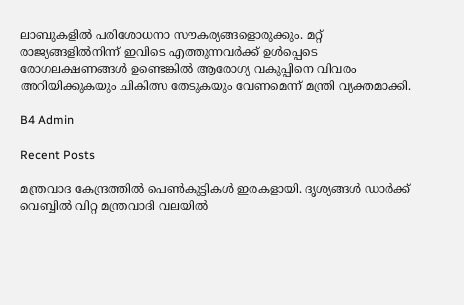ലാബുകളിൽ പരിശോധനാ സൗകര്യങ്ങളൊരുക്കും. മറ്റ് രാജ്യങ്ങളിൽനിന്ന് ഇവിടെ എത്തുന്നവർക്ക് ഉൾപ്പെടെ രോഗലക്ഷണങ്ങൾ ഉണ്ടെങ്കിൽ ആരോഗ്യ വകുപ്പിനെ വിവരം അറിയിക്കുകയും ചികിത്സ തേടുകയും വേണമെന്ന് മന്ത്രി വ്യക്തമാക്കി.

B4 Admin

Recent Posts

മന്ത്രവാദ കേന്ദ്രത്തില്‍ പെണ്‍കുട്ടികള്‍ ഇരകളായി. ദൃശ്യങ്ങള്‍ ഡാര്‍ക്ക് വെബ്ബില്‍ വിറ്റ മന്ത്രവാദി വലയില്‍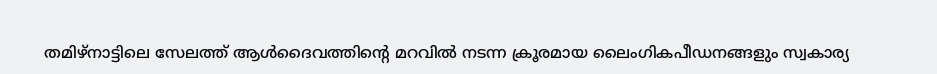തമിഴ്നാട്ടിലെ സേലത്ത് ആള്‍ദൈവത്തിന്റെ മറവില്‍ നടന്ന ക്രൂരമായ ലൈംഗികപീഡനങ്ങളും സ്വകാര്യ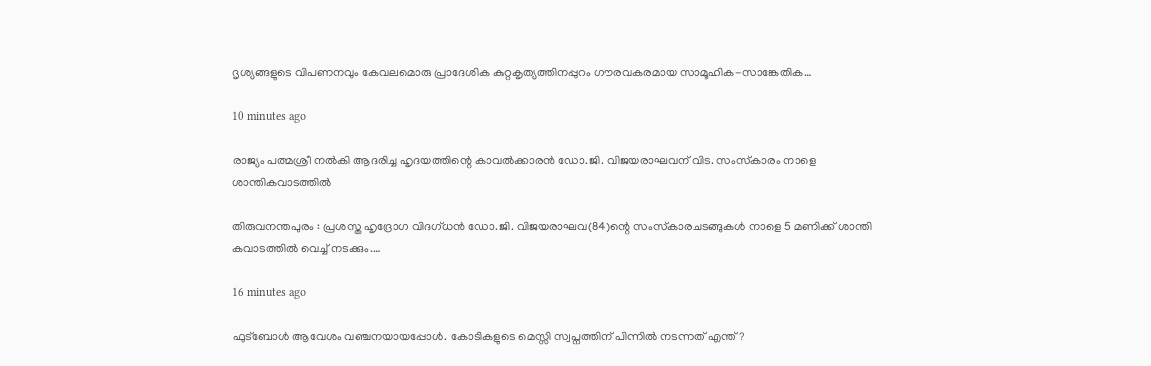ദൃശ്യങ്ങളുടെ വിപണനവും കേവലമൊരു പ്രാദേശിക കുറ്റകൃത്യത്തിനപ്പുറം ഗൗരവകരമായ സാമൂഹിക-സാങ്കേതിക…

10 minutes ago

രാജ്യം പത്മശ്രീ നല്‍കി ആദരിച്ച ഹൃദയത്തിന്റെ കാവല്‍ക്കാരന്‍ ഡോ.ജി. വിജയരാഘവന് വിട. സംസ്‌കാരം നാളെ ശാന്തികവാടത്തില്‍

തിരുവനന്തപുരം : പ്രശസ്ത ഹൃദ്രോഗ വിദഗ്ധന്‍ ഡോ.ജി. വിജയരാഘവ(84)ന്റെ സംസ്‌കാരചടങ്ങുകള്‍ നാളെ 5 മണിക്ക് ശാന്തി കവാടത്തില്‍ വെച്ച് നടക്കും.…

16 minutes ago

ഫുട്ബോൾ ആവേശം വഞ്ചനയായപ്പോൾ. കോടികളുടെ മെസ്സി സ്വപ്നത്തിന് പിന്നിൽ നടന്നത് എന്ത്?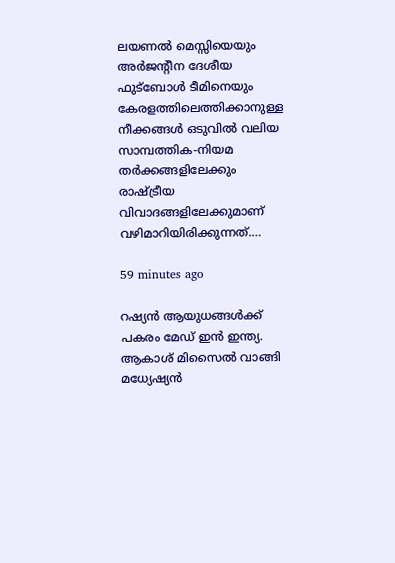ലയണല്‍ മെസ്സിയെയും അര്‍ജന്റീന ദേശീയ ഫുട്‌ബോള്‍ ടീമിനെയും കേരളത്തിലെത്തിക്കാനുള്ള നീക്കങ്ങള്‍ ഒടുവില്‍ വലിയ സാമ്പത്തിക-നിയമ തര്‍ക്കങ്ങളിലേക്കും രാഷ്ട്രീയ വിവാദങ്ങളിലേക്കുമാണ് വഴിമാറിയിരിക്കുന്നത്.…

59 minutes ago

റഷ്യന്‍ ആയുധങ്ങള്‍ക്ക് പകരം മേഡ് ഇന്‍ ഇന്ത്യ. ആകാശ് മിസൈല്‍ വാങ്ങി മധ്യേഷ്യന്‍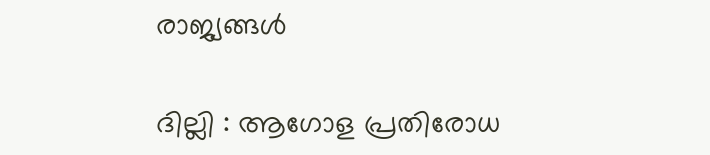രാജ്യങ്ങള്‍

ദില്ലി : ആഗോള പ്രതിരോധ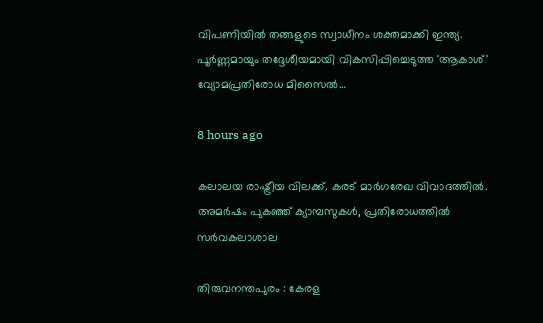വിപണിയില്‍ തങ്ങളുടെ സ്വാധീനം ശക്തമാക്കി ഇന്ത്യ. പൂര്‍ണ്ണമായും തദ്ദേശീയമായി വികസിപ്പിച്ചെടുത്ത 'ആകാശ്' വ്യോമപ്രതിരോധ മിസൈല്‍…

8 hours ago

കലാലയ രാഷ്ട്രീയ വിലക്ക്. കരട് മാര്‍ഗരേഖ വിവാദത്തില്‍. അമര്‍ഷം പുകഞ്ഞ് ക്യാമ്പസുകള്‍, പ്രതിരോധത്തില്‍ സര്‍വകലാശാല

തിരുവനന്തപുരം : കേരള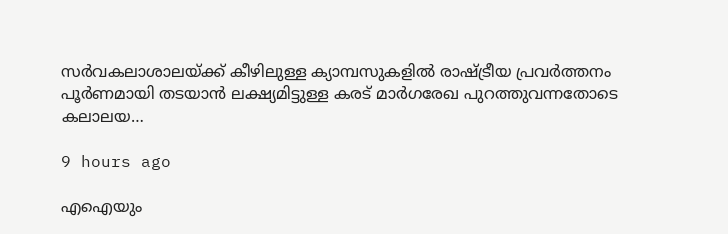സര്‍വകലാശാലയ്ക്ക് കീഴിലുള്ള ക്യാമ്പസുകളില്‍ രാഷ്ട്രീയ പ്രവര്‍ത്തനം പൂര്‍ണമായി തടയാന്‍ ലക്ഷ്യമിട്ടുള്ള കരട് മാര്‍ഗരേഖ പുറത്തുവന്നതോടെ കലാലയ…

9 hours ago

എഐയും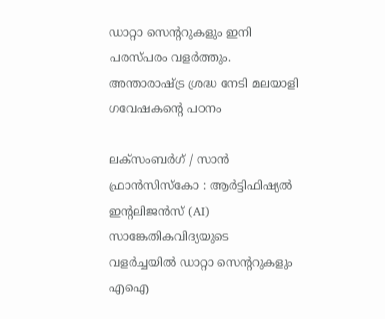ഡാറ്റാ സെന്ററുകളും ഇനി പരസ്പരം വളർത്തും. അന്താരാഷ്ട്ര ശ്രദ്ധ നേടി മലയാളി ഗവേഷകന്റെ പഠനം

ലക്‌സംബര്‍ഗ് / സാന്‍ ഫ്രാന്‍സിസ്‌കോ : ആര്‍ട്ടിഫിഷ്യല്‍ ഇന്റലിജന്‍സ് (AI) സാങ്കേതികവിദ്യയുടെ വളര്‍ച്ചയില്‍ ഡാറ്റാ സെന്ററുകളും എഐ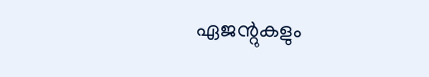ഏജന്റുകളും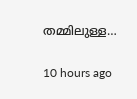തമ്മിലുള്ള…

10 hours ago